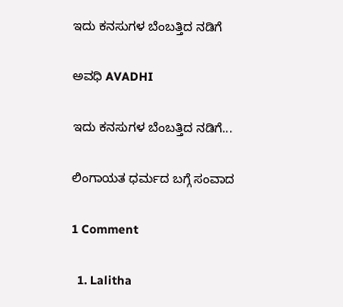ಇದು ಕನಸುಗಳ ಬೆಂಬತ್ತಿದ ನಡಿಗೆ‍

ಅವಧಿ AVADHI

ಇದು ಕನಸುಗಳ ಬೆಂಬತ್ತಿದ ನಡಿಗೆ...

ಲಿಂಗಾಯತ ಧರ್ಮದ ಬಗ್ಗೆ ಸಂವಾದ

1 Comment

  1. Lalitha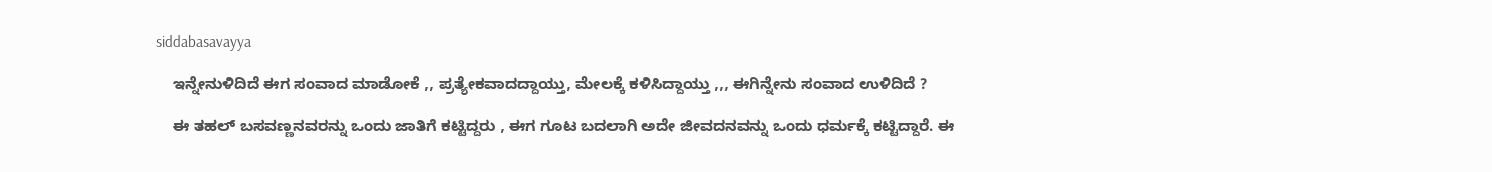siddabasavayya

    ಇನ್ನೇನುಳಿದಿದೆ ಈಗ ಸಂವಾದ ಮಾಡೋಕೆ ,, ಪ್ರತ್ಯೇಕವಾದದ್ದಾಯ್ತು, ಮೇಲಕ್ಕೆ ಕಳಿಸಿದ್ದಾಯ್ತು ,,, ಈಗಿನ್ನೇನು ಸಂವಾದ ಉಳಿದಿದೆ ?

    ಈ ತಹಲ್ ಬಸವಣ್ಣನವರನ್ನು ಒಂದು ಜಾತಿಗೆ ಕಟ್ಟಿದ್ದರು , ಈಗ ಗೂಟ ಬದಲಾಗಿ ಅದೇ ಜೀವದನವನ್ನು ಒಂದು ಧರ್ಮಕ್ಕೆ ಕಟ್ಟಿದ್ದಾರೆ. ಈ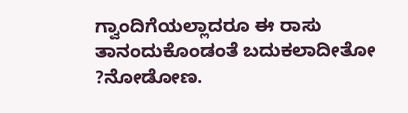ಗ್ವಾಂದಿಗೆಯಲ್ಲಾದರೂ ಈ ರಾಸು ತಾನಂದುಕೊಂಡಂತೆ ಬದುಕಲಾದೀತೋ ?ನೋಡೋಣ.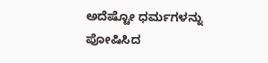ಅದೆಷ್ಟೋ ಧರ್ಮಗಳನ್ನು ಪೋಷಿಸಿದ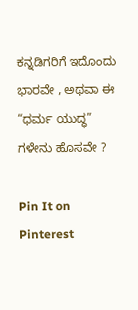ಕನ್ನಡಿಗರಿಗೆ ಇದೊಂದು ಭಾರವೇ , ಅಥವಾ ಈ “ಧರ್ಮ ಯುದ್ಧ” ಗಳೇನು ಹೊಸವೇ ?

Pin It on Pinterest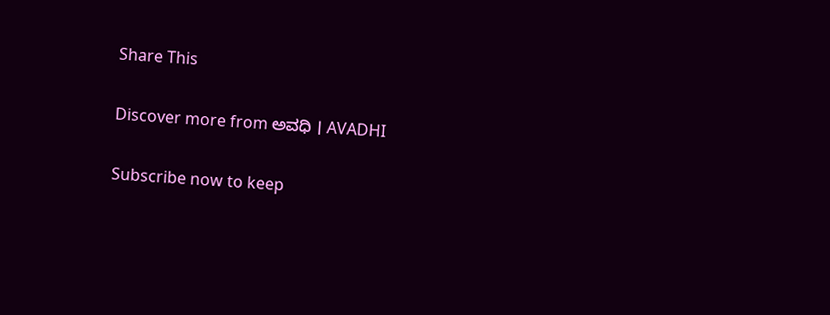Share This

Discover more from ಅವಧಿ । AVADHI

Subscribe now to keep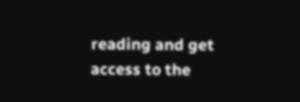reading and get access to the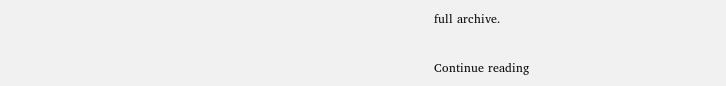full archive.

Continue reading